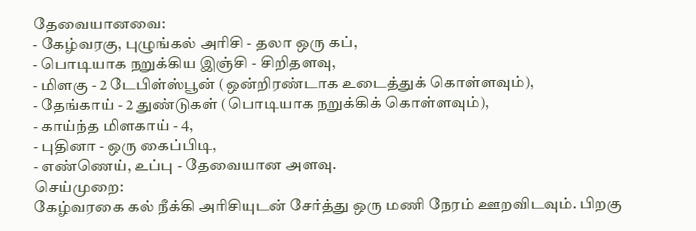தேவையானவை:
- கேழ்வரகு, புழுங்கல் அரிசி - தலா ஒரு கப்,
- பொடியாக நறுக்கிய இஞ்சி - சிறிதளவு,
- மிளகு - 2 டேபிள்ஸ்பூன் (ஒன்றிரண்டாக உடைத்துக் கொள்ளவும்),
- தேங்காய் - 2 துண்டுகள் (பொடியாக நறுக்கிக் கொள்ளவும்),
- காய்ந்த மிளகாய் - 4,
- புதினா - ஒரு கைப்பிடி,
- எண்ணெய், உப்பு - தேவையான அளவு.
செய்முறை:
கேழ்வரகை கல் நீக்கி அரிசியுடன் சேர்த்து ஒரு மணி நேரம் ஊறவிடவும். பிறகு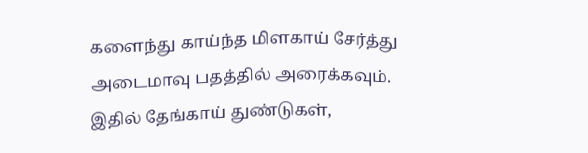களைந்து காய்ந்த மிளகாய் சேர்த்து அடைமாவு பதத்தில் அரைக்கவும்.
இதில் தேங்காய் துண்டுகள்,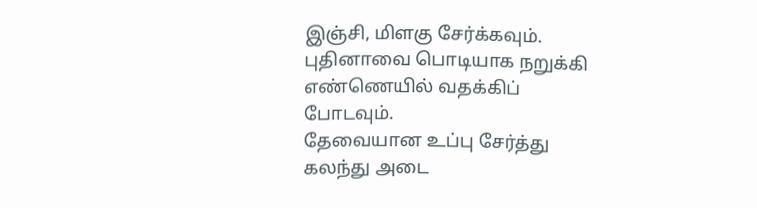இஞ்சி, மிளகு சேர்க்கவும். புதினாவை பொடியாக நறுக்கி எண்ணெயில் வதக்கிப் போடவும்.
தேவையான உப்பு சேர்த்து கலந்து அடை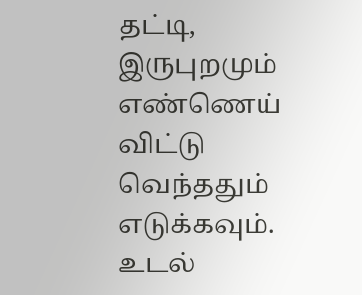தட்டி, இருபுறமும் எண்ணெய் விட்டு வெந்ததும் எடுக்கவும். உடல்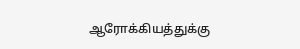ஆரோக்கியத்துக்கு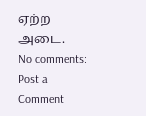ஏற்ற அடை.
No comments:
Post a Comment